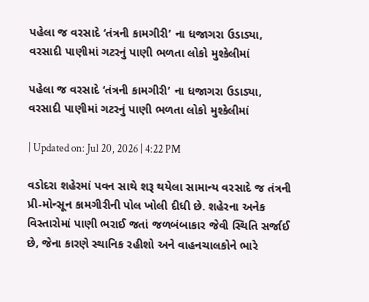પહેલા જ વરસાદે ‘તંત્રની કામગીરી’ ના ધજાગરા ઉડાડ્યા, વરસાદી પાણીમાં ગટરનું પાણી ભળતા લોકો મુશ્કેલીમાં

પહેલા જ વરસાદે ‘તંત્રની કામગીરી’ ના ધજાગરા ઉડાડ્યા, વરસાદી પાણીમાં ગટરનું પાણી ભળતા લોકો મુશ્કેલીમાં

| Updated on: Jul 20, 2026 | 4:22 PM

વડોદરા શહેરમાં પવન સાથે શરૂ થયેલા સામાન્ય વરસાદે જ તંત્રની પ્રી-મોન્સૂન કામગીરીની પોલ ખોલી દીધી છે. શહેરના અનેક વિસ્તારોમાં પાણી ભરાઈ જતાં જળબંબાકાર જેવી સ્થિતિ સર્જાઈ છે, જેના કારણે સ્થાનિક રહીશો અને વાહનચાલકોને ભારે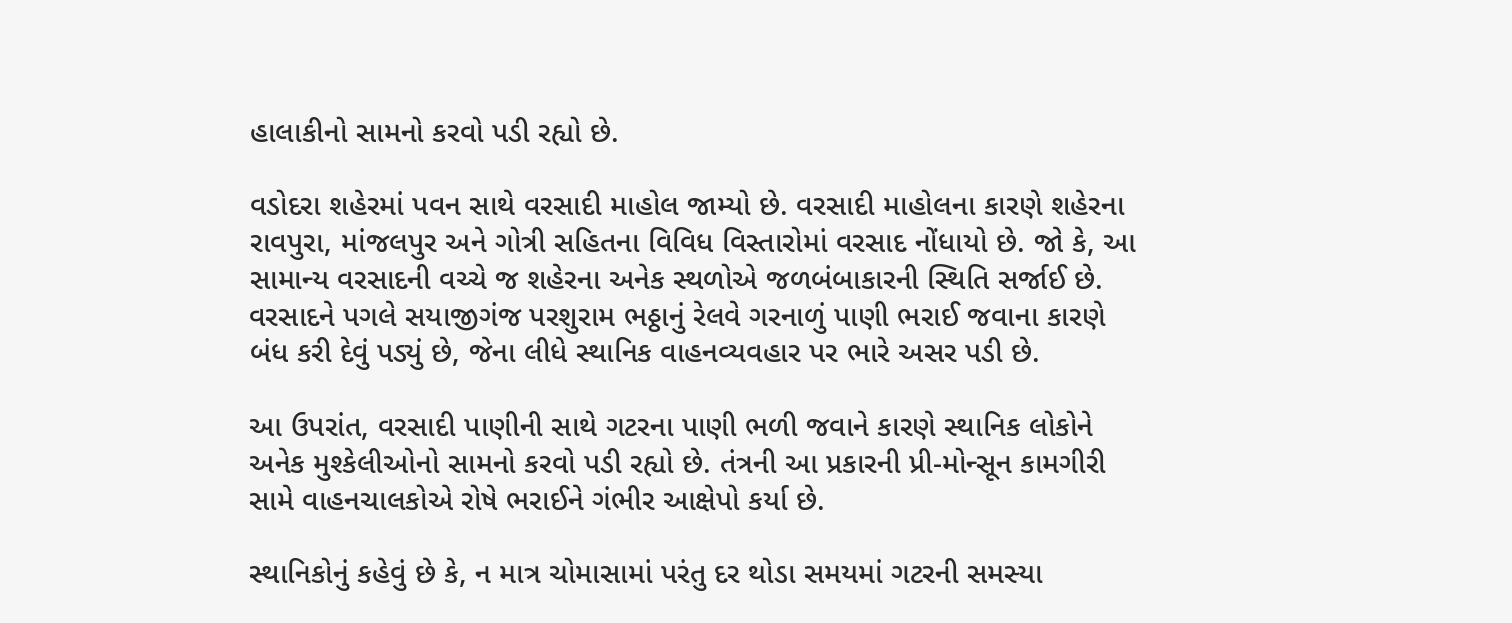હાલાકીનો સામનો કરવો પડી રહ્યો છે.

વડોદરા શહેરમાં પવન સાથે વરસાદી માહોલ જામ્યો છે. વરસાદી માહોલના કારણે શહેરના રાવપુરા, માંજલપુર અને ગોત્રી સહિતના વિવિધ વિસ્તારોમાં વરસાદ નોંધાયો છે. જો કે, આ સામાન્ય વરસાદની વચ્ચે જ શહેરના અનેક સ્થળોએ જળબંબાકારની સ્થિતિ સર્જાઈ છે. વરસાદને પગલે સયાજીગંજ પરશુરામ ભઠ્ઠાનું રેલવે ગરનાળું પાણી ભરાઈ જવાના કારણે બંધ કરી દેવું પડ્યું છે, જેના લીધે સ્થાનિક વાહનવ્યવહાર પર ભારે અસર પડી છે.

આ ઉપરાંત, વરસાદી પાણીની સાથે ગટરના પાણી ભળી જવાને કારણે સ્થાનિક લોકોને અનેક મુશ્કેલીઓનો સામનો કરવો પડી રહ્યો છે. તંત્રની આ પ્રકારની પ્રી-મોન્સૂન કામગીરી સામે વાહનચાલકોએ રોષે ભરાઈને ગંભીર આક્ષેપો કર્યા છે.

સ્થાનિકોનું કહેવું છે કે, ન માત્ર ચોમાસામાં પરંતુ દર થોડા સમયમાં ગટરની સમસ્યા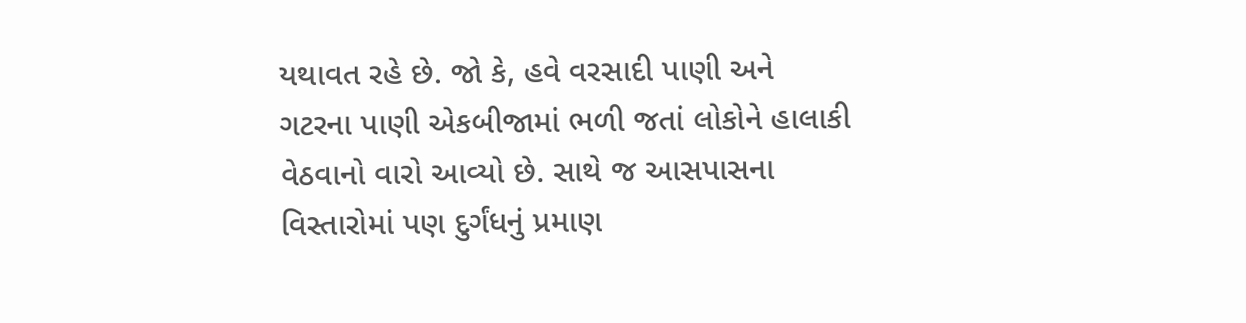યથાવત રહે છે. જો કે, હવે વરસાદી પાણી અને ગટરના પાણી એકબીજામાં ભળી જતાં લોકોને હાલાકી વેઠવાનો વારો આવ્યો છે. સાથે જ આસપાસના વિસ્તારોમાં પણ દુર્ગંધનું પ્રમાણ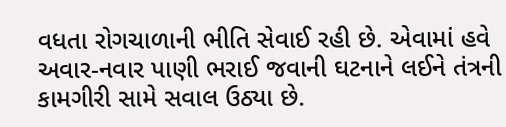વધતા રોગચાળાની ભીતિ સેવાઈ રહી છે. એવામાં હવે અવાર-નવાર પાણી ભરાઈ જવાની ઘટનાને લઈને તંત્રની કામગીરી સામે સવાલ ઉઠ્યા છે.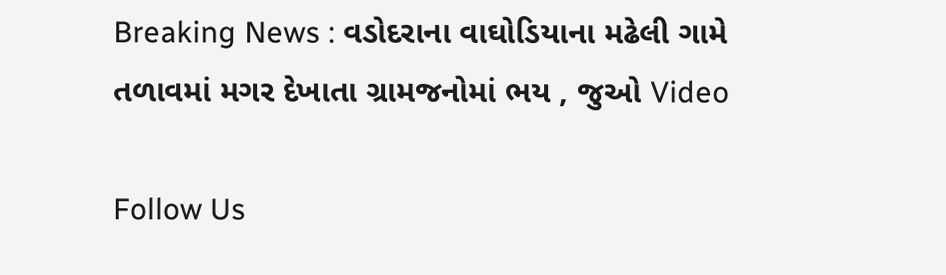Breaking News : વડોદરાના વાઘોડિયાના મઢેલી ગામે તળાવમાં મગર દેખાતા ગ્રામજનોમાં ભય , જુઓ Video

Follow Us